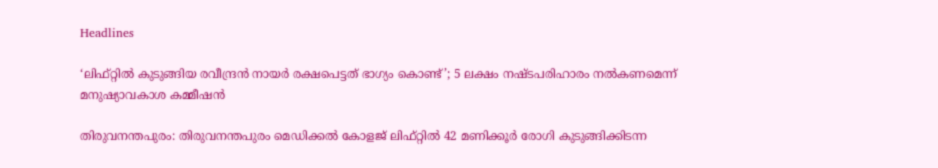Headlines

‘ലിഫ്റ്റില്‍ കുടുങ്ങിയ രവീന്ദ്രന്‍ നായര്‍ രക്ഷപെട്ടത് ഭാഗ്യം കൊണ്ട്’; 5 ലക്ഷം നഷ്ടപരിഹാരം നല്‍കണമെന്ന് മനുഷ്യാവകാശ കമ്മീഷന്‍

തിരുവനന്തപുരം: തിരുവനന്തപുരം മെഡിക്കല്‍ കോളജ് ലിഫ്റ്റില്‍ 42 മണിക്കൂര്‍ രോഗി കുടുങ്ങിക്കിടന്ന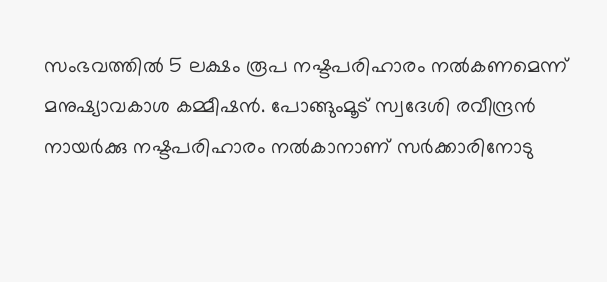സംഭവത്തില്‍ 5 ലക്ഷം രൂപ നഷ്ടപരിഹാരം നല്‍കണമെന്ന് മനുഷ്യാവകാശ കമ്മീഷന്‍. പോങ്ങുംമൂട് സ്വദേശി രവീന്ദ്രന്‍ നായര്‍ക്കു നഷ്ടപരിഹാരം നല്‍കാനാണ് സര്‍ക്കാരിനോടു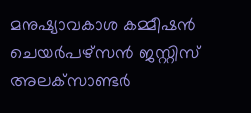മനുഷ്യാവകാശ കമ്മീഷന്‍ ചെയര്‍പഴ്‌സന്‍ ജസ്റ്റിസ് അലക്‌സാണ്ടര്‍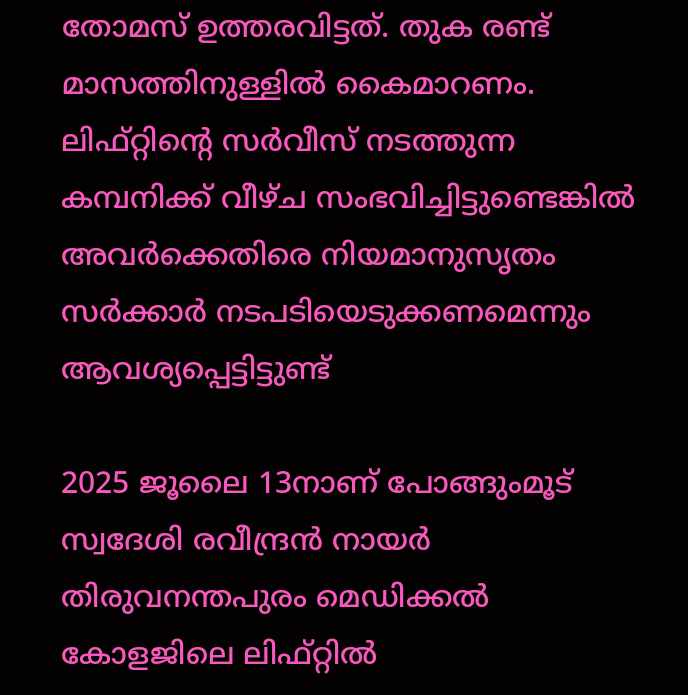തോമസ് ഉത്തരവിട്ടത്. തുക രണ്ട് മാസത്തിനുള്ളില്‍ കൈമാറണം. ലിഫ്റ്റിന്റെ സര്‍വീസ് നടത്തുന്ന കമ്പനിക്ക് വീഴ്ച സംഭവിച്ചിട്ടുണ്ടെങ്കില്‍ അവര്‍ക്കെതിരെ നിയമാനുസൃതം സര്‍ക്കാര്‍ നടപടിയെടുക്കണമെന്നും ആവശ്യപ്പെട്ടിട്ടുണ്ട്

2025 ജൂലൈ 13നാണ് പോങ്ങുംമൂട് സ്വദേശി രവീന്ദ്രന്‍ നായര്‍ തിരുവനന്തപുരം മെഡിക്കല്‍ കോളജിലെ ലിഫ്റ്റില്‍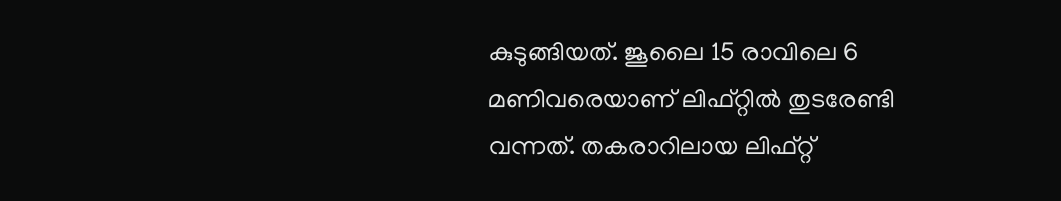കുടുങ്ങിയത്. ജൂലൈ 15 രാവിലെ 6 മണിവരെയാണ് ലിഫ്റ്റില്‍ തുടരേണ്ടി വന്നത്. തകരാറിലായ ലിഫ്റ്റ്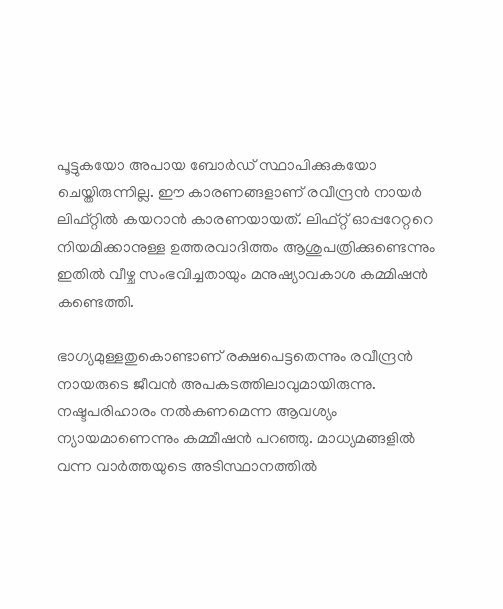പൂട്ടുകയോ അപായ ബോര്‍ഡ് സ്ഥാപിക്കുകയോ ചെയ്തിരുന്നില്ല. ഈ കാരണങ്ങളാണ് രവീന്ദ്രന്‍ നായര്‍ ലിഫ്റ്റില്‍ കയറാന്‍ കാരണയായത്. ലിഫ്റ്റ് ഓപ്പറേറ്ററെ നിയമിക്കാനുള്ള ഉത്തരവാദിത്തം ആശുപത്രിക്കുണ്ടെന്നും ഇതില്‍ വീഴ്ച സംഭവിച്ചതായും മനുഷ്യാവകാശ കമ്മിഷന്‍ കണ്ടെത്തി.

ഭാഗ്യമുള്ളതുകൊണ്ടാണ് രക്ഷപെട്ടതെന്നും രവീന്ദ്രന്‍ നായരുടെ ജീവന്‍ അപകടത്തിലാവുമായിരുന്നു. നഷ്ടപരിഹാരം നല്‍കണമെന്ന ആവശ്യം ന്യായമാണെന്നും കമ്മീഷന്‍ പറഞ്ഞു. മാധ്യമങ്ങളില്‍ വന്ന വാര്‍ത്തയുടെ അടിസ്ഥാനത്തില്‍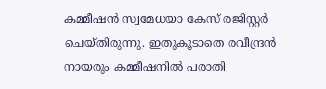കമ്മീഷന്‍ സ്വമേധയാ കേസ് രജിസ്റ്റര്‍ ചെയ്തിരുന്നു. ഇതുകൂടാതെ രവീന്ദ്രന്‍ നായരും കമ്മീഷനില്‍ പരാതി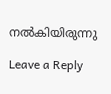നല്‍കിയിരുന്നു

Leave a Reply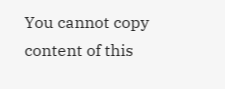You cannot copy content of this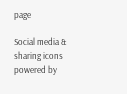page

Social media & sharing icons powered by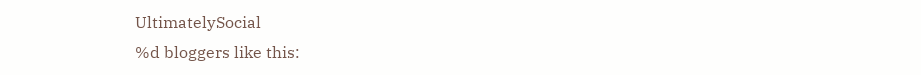UltimatelySocial
%d bloggers like this: